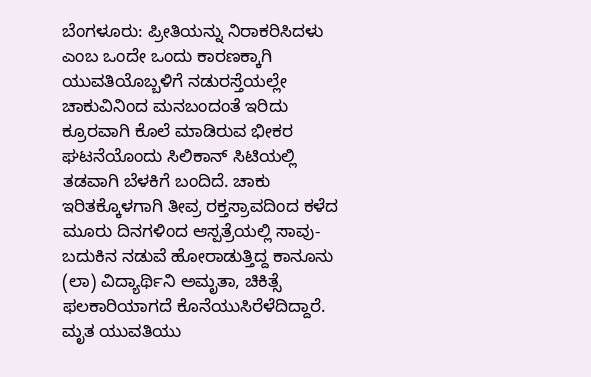ಬೆಂಗಳೂರು: ಪ್ರೀತಿಯನ್ನು ನಿರಾಕರಿಸಿದಳು ಎಂಬ ಒಂದೇ ಒಂದು ಕಾರಣಕ್ಕಾಗಿ ಯುವತಿಯೊಬ್ಬಳಿಗೆ ನಡುರಸ್ತೆಯಲ್ಲೇ ಚಾಕುವಿನಿಂದ ಮನಬಂದಂತೆ ಇರಿದು ಕ್ರೂರವಾಗಿ ಕೊಲೆ ಮಾಡಿರುವ ಭೀಕರ ಘಟನೆಯೊಂದು ಸಿಲಿಕಾನ್ ಸಿಟಿಯಲ್ಲಿ ತಡವಾಗಿ ಬೆಳಕಿಗೆ ಬಂದಿದೆ. ಚಾಕು ಇರಿತಕ್ಕೊಳಗಾಗಿ ತೀವ್ರ ರಕ್ತಸ್ರಾವದಿಂದ ಕಳೆದ ಮೂರು ದಿನಗಳಿಂದ ಆಸ್ಪತ್ರೆಯಲ್ಲಿ ಸಾವು-ಬದುಕಿನ ನಡುವೆ ಹೋರಾಡುತ್ತಿದ್ದ ಕಾನೂನು (ಲಾ) ವಿದ್ಯಾರ್ಥಿನಿ ಅಮೃತಾ, ಚಿಕಿತ್ಸೆ ಫಲಕಾರಿಯಾಗದೆ ಕೊನೆಯುಸಿರೆಳೆದಿದ್ದಾರೆ. ಮೃತ ಯುವತಿಯು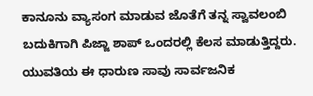ಕಾನೂನು ವ್ಯಾಸಂಗ ಮಾಡುವ ಜೊತೆಗೆ ತನ್ನ ಸ್ವಾವಲಂಬಿ ಬದುಕಿಗಾಗಿ ಪಿಜ್ಜಾ ಶಾಪ್ ಒಂದರಲ್ಲಿ ಕೆಲಸ ಮಾಡುತ್ತಿದ್ದರು. ಯುವತಿಯ ಈ ಧಾರುಣ ಸಾವು ಸಾರ್ವಜನಿಕ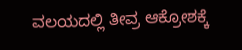ವಲಯದಲ್ಲಿ ತೀವ್ರ ಆಕ್ರೋಶಕ್ಕೆ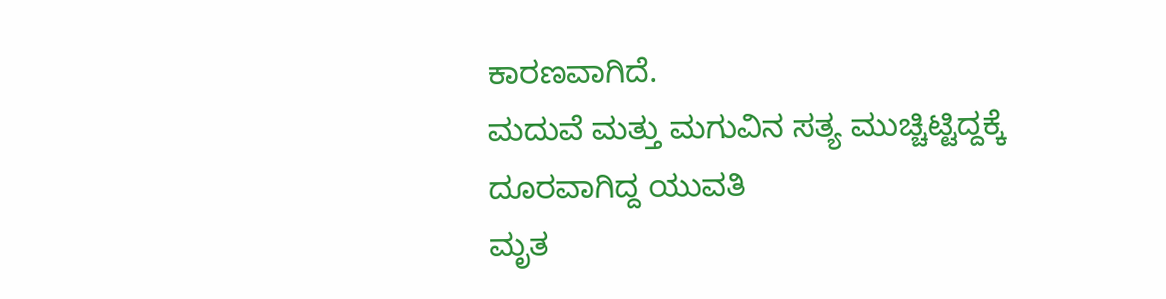ಕಾರಣವಾಗಿದೆ.
ಮದುವೆ ಮತ್ತು ಮಗುವಿನ ಸತ್ಯ ಮುಚ್ಚಿಟ್ಟಿದ್ದಕ್ಕೆ ದೂರವಾಗಿದ್ದ ಯುವತಿ
ಮೃತ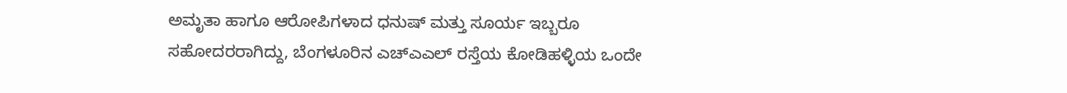ಅಮೃತಾ ಹಾಗೂ ಆರೋಪಿಗಳಾದ ಧನುಷ್ ಮತ್ತು ಸೂರ್ಯ ಇಬ್ಬರೂ ಸಹೋದರರಾಗಿದ್ದು, ಬೆಂಗಳೂರಿನ ಎಚ್ಎಎಲ್ ರಸ್ತೆಯ ಕೋಡಿಹಳ್ಳಿಯ ಒಂದೇ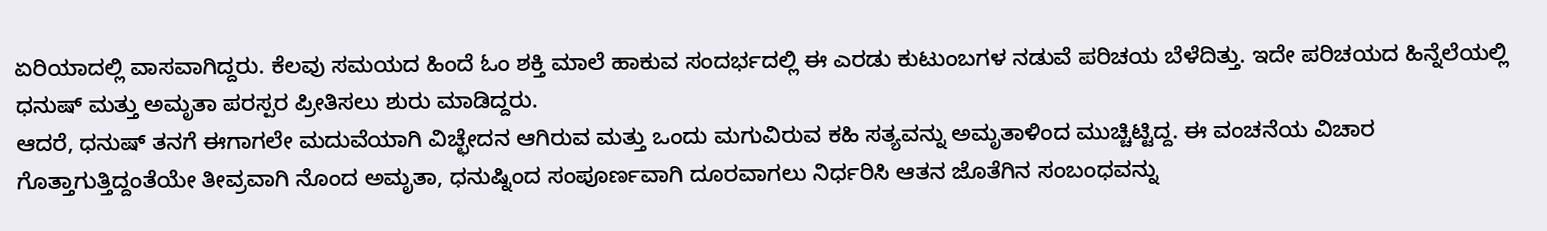ಏರಿಯಾದಲ್ಲಿ ವಾಸವಾಗಿದ್ದರು. ಕೆಲವು ಸಮಯದ ಹಿಂದೆ ಓಂ ಶಕ್ತಿ ಮಾಲೆ ಹಾಕುವ ಸಂದರ್ಭದಲ್ಲಿ ಈ ಎರಡು ಕುಟುಂಬಗಳ ನಡುವೆ ಪರಿಚಯ ಬೆಳೆದಿತ್ತು. ಇದೇ ಪರಿಚಯದ ಹಿನ್ನೆಲೆಯಲ್ಲಿ ಧನುಷ್ ಮತ್ತು ಅಮೃತಾ ಪರಸ್ಪರ ಪ್ರೀತಿಸಲು ಶುರು ಮಾಡಿದ್ದರು.
ಆದರೆ, ಧನುಷ್ ತನಗೆ ಈಗಾಗಲೇ ಮದುವೆಯಾಗಿ ವಿಚ್ಛೇದನ ಆಗಿರುವ ಮತ್ತು ಒಂದು ಮಗುವಿರುವ ಕಹಿ ಸತ್ಯವನ್ನು ಅಮೃತಾಳಿಂದ ಮುಚ್ಚಿಟ್ಟಿದ್ದ. ಈ ವಂಚನೆಯ ವಿಚಾರ ಗೊತ್ತಾಗುತ್ತಿದ್ದಂತೆಯೇ ತೀವ್ರವಾಗಿ ನೊಂದ ಅಮೃತಾ, ಧನುಷ್ನಿಂದ ಸಂಪೂರ್ಣವಾಗಿ ದೂರವಾಗಲು ನಿರ್ಧರಿಸಿ ಆತನ ಜೊತೆಗಿನ ಸಂಬಂಧವನ್ನು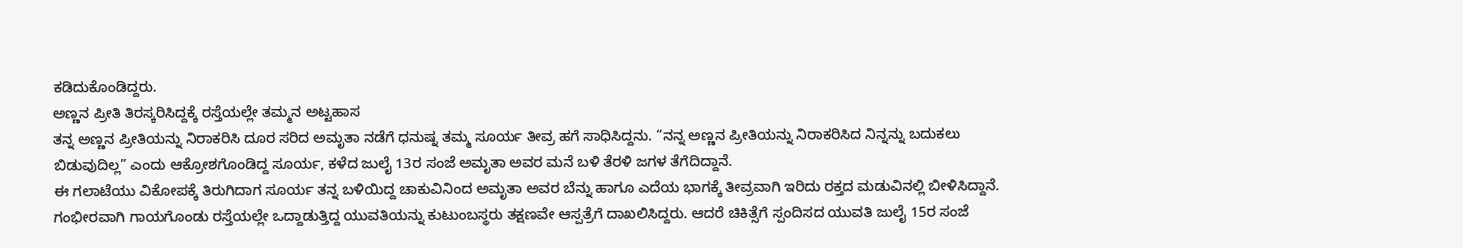ಕಡಿದುಕೊಂಡಿದ್ದರು.
ಅಣ್ಣನ ಪ್ರೀತಿ ತಿರಸ್ಕರಿಸಿದ್ದಕ್ಕೆ ರಸ್ತೆಯಲ್ಲೇ ತಮ್ಮನ ಅಟ್ಟಹಾಸ
ತನ್ನ ಅಣ್ಣನ ಪ್ರೀತಿಯನ್ನು ನಿರಾಕರಿಸಿ ದೂರ ಸರಿದ ಅಮೃತಾ ನಡೆಗೆ ಧನುಷ್ನ ತಮ್ಮ ಸೂರ್ಯ ತೀವ್ರ ಹಗೆ ಸಾಧಿಸಿದ್ದನು. “ನನ್ನ ಅಣ್ಣನ ಪ್ರೀತಿಯನ್ನು ನಿರಾಕರಿಸಿದ ನಿನ್ನನ್ನು ಬದುಕಲು ಬಿಡುವುದಿಲ್ಲ” ಎಂದು ಆಕ್ರೋಶಗೊಂಡಿದ್ದ ಸೂರ್ಯ, ಕಳೆದ ಜುಲೈ 13ರ ಸಂಜೆ ಅಮೃತಾ ಅವರ ಮನೆ ಬಳಿ ತೆರಳಿ ಜಗಳ ತೆಗೆದಿದ್ದಾನೆ.
ಈ ಗಲಾಟೆಯು ವಿಕೋಪಕ್ಕೆ ತಿರುಗಿದಾಗ ಸೂರ್ಯ ತನ್ನ ಬಳಿಯಿದ್ದ ಚಾಕುವಿನಿಂದ ಅಮೃತಾ ಅವರ ಬೆನ್ನು ಹಾಗೂ ಎದೆಯ ಭಾಗಕ್ಕೆ ತೀವ್ರವಾಗಿ ಇರಿದು ರಕ್ತದ ಮಡುವಿನಲ್ಲಿ ಬೀಳಿಸಿದ್ದಾನೆ. ಗಂಭೀರವಾಗಿ ಗಾಯಗೊಂಡು ರಸ್ತೆಯಲ್ಲೇ ಒದ್ದಾಡುತ್ತಿದ್ದ ಯುವತಿಯನ್ನು ಕುಟುಂಬಸ್ಥರು ತಕ್ಷಣವೇ ಆಸ್ಪತ್ರೆಗೆ ದಾಖಲಿಸಿದ್ದರು. ಆದರೆ ಚಿಕಿತ್ಸೆಗೆ ಸ್ಪಂದಿಸದ ಯುವತಿ ಜುಲೈ 15ರ ಸಂಜೆ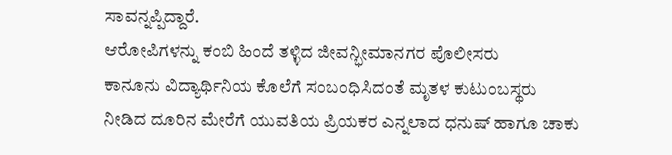ಸಾವನ್ನಪ್ಪಿದ್ದಾರೆ.
ಆರೋಪಿಗಳನ್ನು ಕಂಬಿ ಹಿಂದೆ ತಳ್ಳಿದ ಜೀವನ್ಭೀಮಾನಗರ ಪೊಲೀಸರು
ಕಾನೂನು ವಿದ್ಯಾರ್ಥಿನಿಯ ಕೊಲೆಗೆ ಸಂಬಂಧಿಸಿದಂತೆ ಮೃತಳ ಕುಟುಂಬಸ್ಥರು ನೀಡಿದ ದೂರಿನ ಮೇರೆಗೆ ಯುವತಿಯ ಪ್ರಿಯಕರ ಎನ್ನಲಾದ ಧನುಷ್ ಹಾಗೂ ಚಾಕು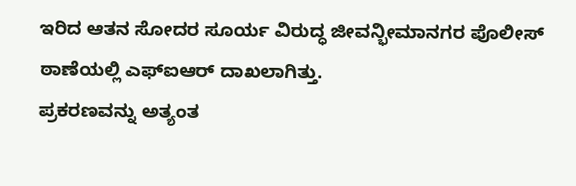ಇರಿದ ಆತನ ಸೋದರ ಸೂರ್ಯ ವಿರುದ್ಧ ಜೀವನ್ಭೀಮಾನಗರ ಪೊಲೀಸ್ ಠಾಣೆಯಲ್ಲಿ ಎಫ್ಐಆರ್ ದಾಖಲಾಗಿತ್ತು.
ಪ್ರಕರಣವನ್ನು ಅತ್ಯಂತ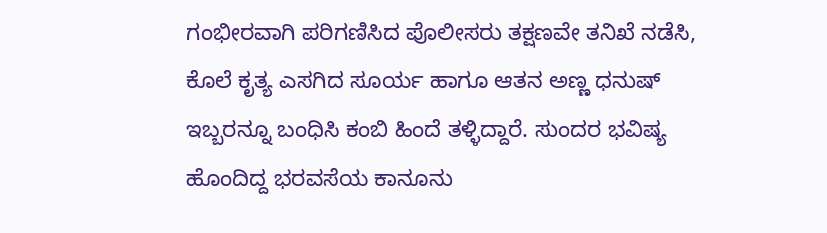ಗಂಭೀರವಾಗಿ ಪರಿಗಣಿಸಿದ ಪೊಲೀಸರು ತಕ್ಷಣವೇ ತನಿಖೆ ನಡೆಸಿ, ಕೊಲೆ ಕೃತ್ಯ ಎಸಗಿದ ಸೂರ್ಯ ಹಾಗೂ ಆತನ ಅಣ್ಣ ಧನುಷ್ ಇಬ್ಬರನ್ನೂ ಬಂಧಿಸಿ ಕಂಬಿ ಹಿಂದೆ ತಳ್ಳಿದ್ದಾರೆ. ಸುಂದರ ಭವಿಷ್ಯ ಹೊಂದಿದ್ದ ಭರವಸೆಯ ಕಾನೂನು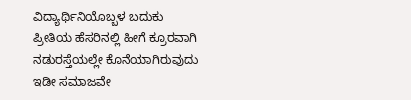ವಿದ್ಯಾರ್ಥಿನಿಯೊಬ್ಬಳ ಬದುಕು ಪ್ರೀತಿಯ ಹೆಸರಿನಲ್ಲಿ ಹೀಗೆ ಕ್ರೂರವಾಗಿ ನಡುರಸ್ತೆಯಲ್ಲೇ ಕೊನೆಯಾಗಿರುವುದು ಇಡೀ ಸಮಾಜವೇ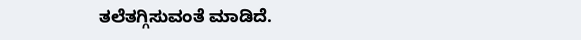ತಲೆತಗ್ಗಿಸುವಂತೆ ಮಾಡಿದೆ.